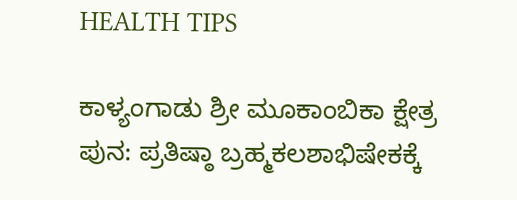HEALTH TIPS

ಕಾಳ್ಯಂಗಾಡು ಶ್ರೀ ಮೂಕಾಂಬಿಕಾ ಕ್ಷೇತ್ರ ಪುನ: ಪ್ರತಿಷ್ಠಾ ಬ್ರಹ್ಮಕಲಶಾಭಿಷೇಕಕ್ಕೆ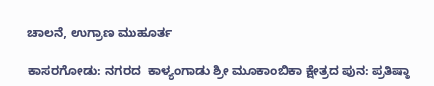ಚಾಲನೆ, ಉಗ್ರಾಣ ಮುಹೂರ್ತ

ಕಾಸರಗೋಡು: ನಗರದ  ಕಾಳ್ಯಂಗಾಡು ಶ್ರೀ ಮೂಕಾಂಬಿಕಾ ಕ್ಷೇತ್ರದ ಪುನ: ಪ್ರತಿಷ್ಠಾ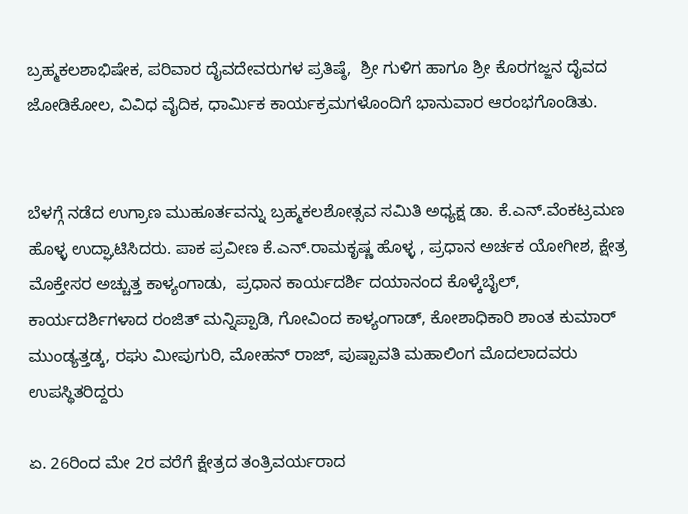ಬ್ರಹ್ಮಕಲಶಾಭಿಷೇಕ, ಪರಿವಾರ ದೈವದೇವರುಗಳ ಪ್ರತಿಷ್ಠೆ,  ಶ್ರೀ ಗುಳಿಗ ಹಾಗೂ ಶ್ರೀ ಕೊರಗಜ್ಜನ ದೈವದ ಜೋಡಿಕೋಲ, ವಿವಿಧ ವೈದಿಕ, ಧಾರ್ಮಿಕ ಕಾರ್ಯಕ್ರಮಗಳೊಂದಿಗೆ ಭಾನುವಾರ ಆರಂಭಗೊಂಡಿತು.


ಬೆಳಗ್ಗೆ ನಡೆದ ಉಗ್ರಾಣ ಮುಹೂರ್ತವನ್ನು ಬ್ರಹ್ಮಕಲಶೋತ್ಸವ ಸಮಿತಿ ಅಧ್ಯಕ್ಷ ಡಾ. ಕೆ.ಎನ್.ವೆಂಕಟ್ರಮಣ ಹೊಳ್ಳ ಉದ್ಘಾಟಿಸಿದರು. ಪಾಕ ಪ್ರವೀಣ ಕೆ.ಎನ್.ರಾಮಕೃಷ್ಣ ಹೊಳ್ಳ , ಪ್ರಧಾನ ಅರ್ಚಕ ಯೋಗೀಶ, ಕ್ಷೇತ್ರ ಮೊಕ್ತೇಸರ ಅಚ್ಚುತ್ತ ಕಾಳ್ಯಂಗಾಡು,  ಪ್ರಧಾನ ಕಾರ್ಯದರ್ಶಿ ದಯಾನಂದ ಕೊಳ್ಕೆಬೈಲ್, ಕಾರ್ಯದರ್ಶಿಗಳಾದ ರಂಜಿತ್ ಮನ್ನಿಪ್ಪಾಡಿ, ಗೋವಿಂದ ಕಾಳ್ಯಂಗಾಡ್, ಕೋಶಾಧಿಕಾರಿ ಶಾಂತ ಕುಮಾರ್ ಮುಂಡ್ಯತ್ತಡ್ಕ, ರಘು ಮೀಪುಗುರಿ, ಮೋಹನ್ ರಾಜ್, ಪುಷ್ಪಾವತಿ ಮಹಾಲಿಂಗ ಮೊದಲಾದವರು ಉಪಸ್ಥಿತರಿದ್ದರು

ಏ. 26ರಿಂದ ಮೇ 2ರ ವರೆಗೆ ಕ್ಷೇತ್ರದ ತಂತ್ರಿವರ್ಯರಾದ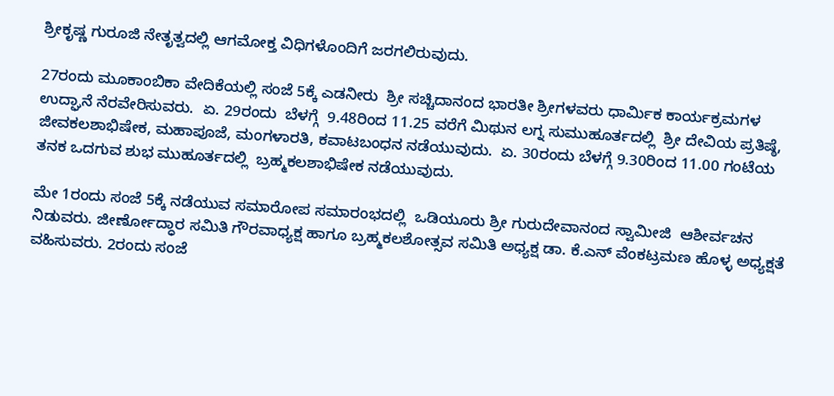ಶ್ರೀಕೃಷ್ಣ ಗುರೂಜಿ ನೇತೃತ್ವದಲ್ಲಿ ಆಗಮೋಕ್ತ ವಿಧಿಗಳೊಂದಿಗೆ ಜರಗಲಿರುವುದು.

27ರಂದು ಮೂಕಾಂಬಿಕಾ ವೇದಿಕೆಯಲ್ಲಿ ಸಂಜೆ 5ಕ್ಕೆ ಎಡನೀರು  ಶ್ರೀ ಸಚ್ಚಿದಾನಂದ ಭಾರತೀ ಶ್ರೀಗಳವರು ಧಾರ್ಮಿಕ ಕಾರ್ಯಕ್ರಮಗಳ ಉದ್ಘಾನೆ ನೆರವೇರಿಸುವರು.  ಏ. 29ರಂದು  ಬೆಳಗ್ಗೆ  9.48ರಿಂದ 11.25 ವರೆಗೆ ಮಿಥುನ ಲಗ್ನ ಸುಮುಹೂರ್ತದಲ್ಲಿ  ಶ್ರೀ ದೇವಿಯ ಪ್ರತಿಷ್ಠೆ, ಜೀವಕಲಶಾಭಿಷೇಕ, ಮಹಾಪೂಜೆ, ಮಂಗಳಾರತಿ, ಕವಾಟಬಂಧನ ನಡೆಯುವುದು.  ಏ. 30ರಂದು ಬೆಳಗ್ಗೆ 9.30ರಿಂದ 11.00 ಗಂಟೆಯ ತನಕ ಒದಗುವ ಶುಭ ಮುಹೂರ್ತದಲ್ಲಿ  ಬ್ರಹ್ಮಕಲಶಾಭಿಷೇಕ ನಡೆಯುವುದು.

ಮೇ 1ರಂದು ಸಂಜೆ 5ಕ್ಕೆ ನಡೆಯುವ ಸಮಾರೋಪ ಸಮಾರಂಭದಲ್ಲಿ  ಒಡಿಯೂರು ಶ್ರೀ ಗುರುದೇವಾನಂದ ಸ್ವಾಮೀಜಿ  ಆಶೀರ್ವಚನ ನಿಡುವರು. ಜೀರ್ಣೋದ್ಧಾರ ಸಮಿತಿ ಗೌರವಾಧ್ಯಕ್ಷ ಹಾಗೂ ಬ್ರಹ್ಮಕಲಶೋತ್ಸವ ಸಮಿತಿ ಅಧ್ಯಕ್ಷ ಡಾ. ಕೆ.ಎನ್ ವೆಂಕಟ್ರಮಣ ಹೊಳ್ಳ ಅಧ್ಯಕ್ಷತೆ ವಹಿಸುವರು. 2ರಂದು ಸಂಜೆ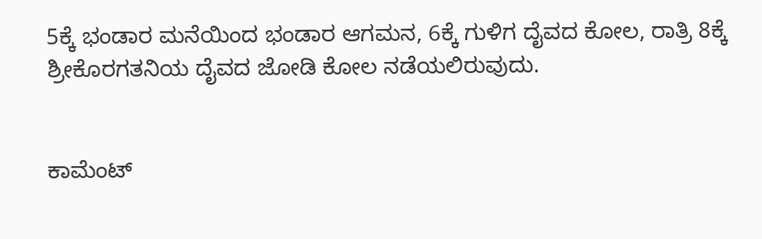5ಕ್ಕೆ ಭಂಡಾರ ಮನೆಯಿಂದ ಭಂಡಾರ ಆಗಮನ, 6ಕ್ಕೆ ಗುಳಿಗ ದೈವದ ಕೋಲ, ರಾತ್ರಿ 8ಕ್ಕೆ ಶ್ರೀಕೊರಗತನಿಯ ದೈವದ ಜೋಡಿ ಕೋಲ ನಡೆಯಲಿರುವುದು.


ಕಾಮೆಂಟ್‌‌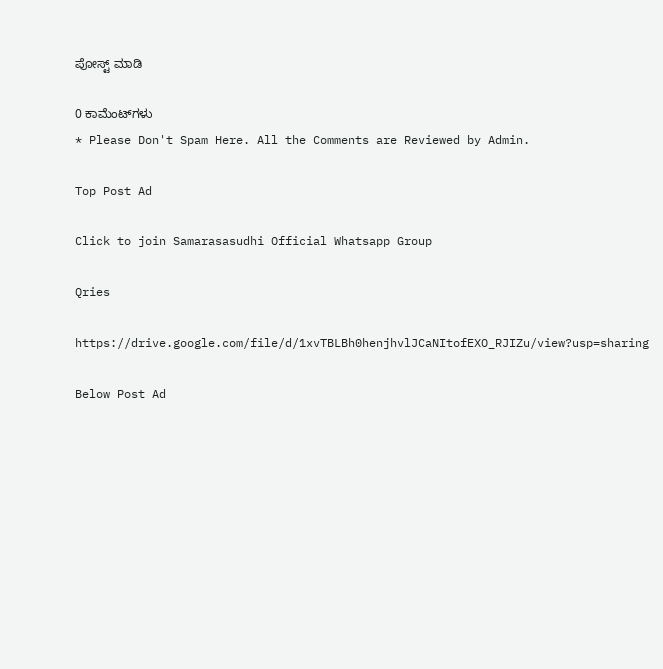ಪೋಸ್ಟ್‌ ಮಾಡಿ

0 ಕಾಮೆಂಟ್‌ಗಳು
* Please Don't Spam Here. All the Comments are Reviewed by Admin.

Top Post Ad

Click to join Samarasasudhi Official Whatsapp Group

Qries

https://drive.google.com/file/d/1xvTBLBh0henjhvlJCaNItofEXO_RJIZu/view?usp=sharing

Below Post Ad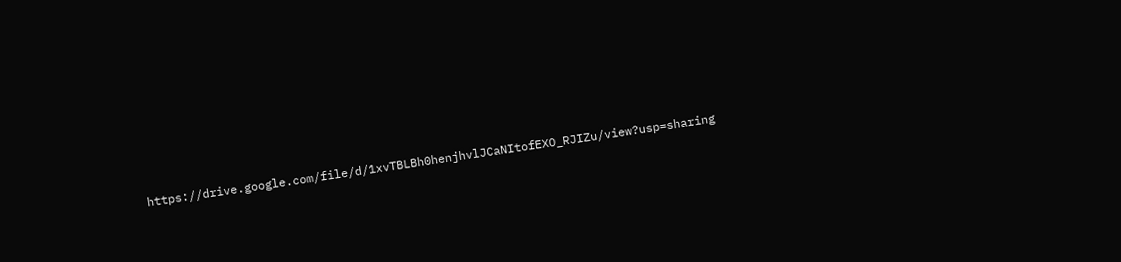https://drive.google.com/file/d/1xvTBLBh0henjhvlJCaNItofEXO_RJIZu/view?usp=sharing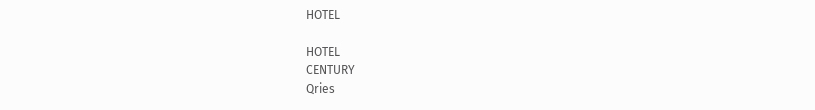HOTEL

HOTEL
CENTURY
Qries